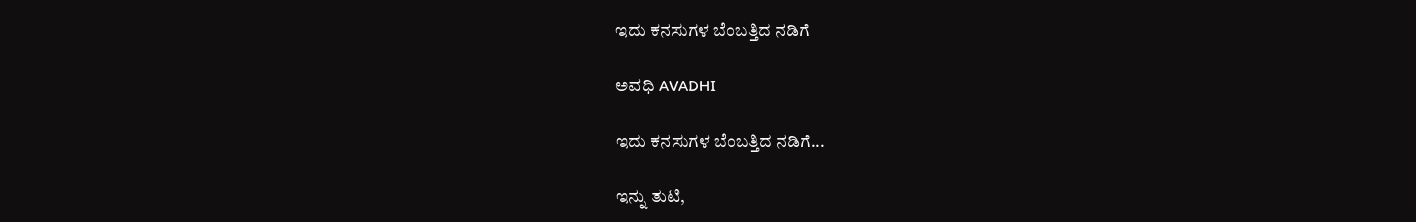ಇದು ಕನಸುಗಳ ಬೆಂಬತ್ತಿದ ನಡಿಗೆ‍

ಅವಧಿ AVADHI

ಇದು ಕನಸುಗಳ ಬೆಂಬತ್ತಿದ ನಡಿಗೆ...

ಇನ್ನು ತುಟಿ,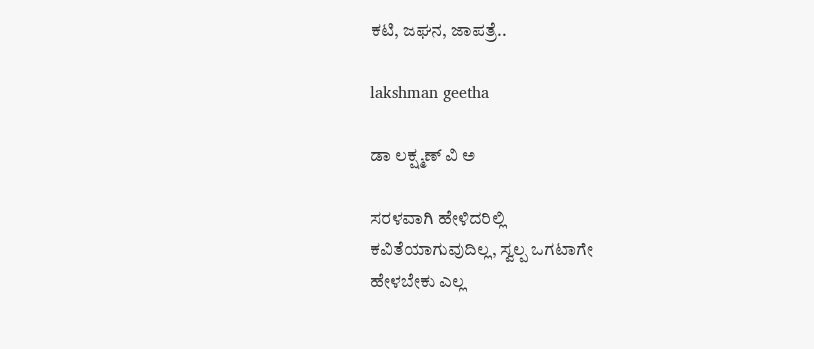ಕಟಿ, ಜಘನ, ಜಾಪತ್ರೆ..

lakshman geetha

ಡಾ ಲಕ್ಷ್ಮಣ್ ವಿ ಅ

ಸರಳವಾಗಿ ಹೇಳಿದರಿಲ್ಲಿ
ಕವಿತೆಯಾಗುವುದಿಲ್ಲ, ಸ್ವಲ್ಪ ಒಗಟಾಗೇ
ಹೇಳಬೇಕು ಎಲ್ಲ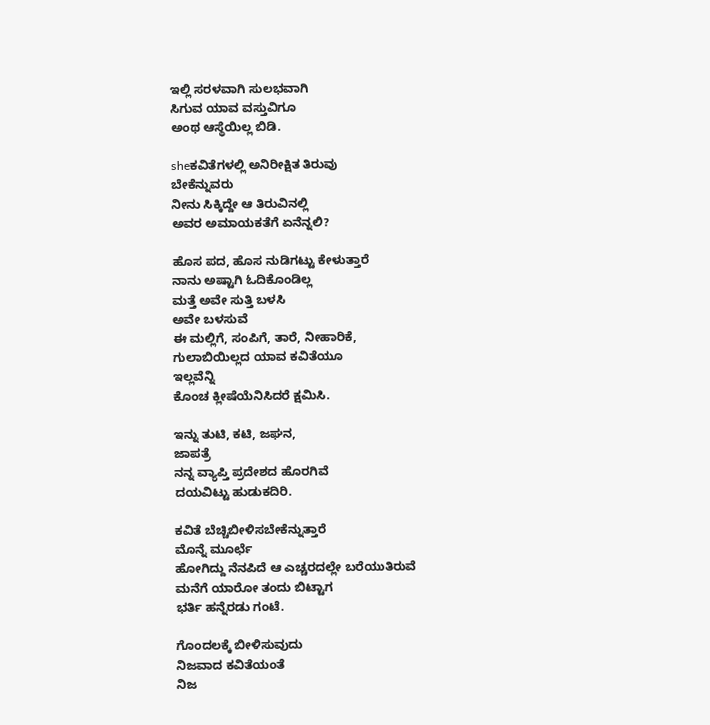ಇಲ್ಲಿ ಸರಳವಾಗಿ ಸುಲಭವಾಗಿ
ಸಿಗುವ ಯಾವ ವಸ್ತುವಿಗೂ
ಅಂಥ ಆಸ್ಥೆಯಿಲ್ಲ ಬಿಡಿ.

sheಕವಿತೆಗಳಲ್ಲಿ ಅನಿರೀಕ್ಷಿತ ತಿರುವು
ಬೇಕೆನ್ನುವರು
ನೀನು ಸಿಕ್ಕಿದ್ದೇ ಆ ತಿರುವಿನಲ್ಲಿ
ಅವರ ಅಮಾಯಕತೆಗೆ ಏನೆನ್ನಲಿ?

ಹೊಸ ಪದ, ಹೊಸ ನುಡಿಗಟ್ಟು ಕೇಳುತ್ತಾರೆ
ನಾನು ಅಷ್ಟಾಗಿ ಓದಿಕೊಂಡಿಲ್ಲ
ಮತ್ತೆ ಅವೇ ಸುತ್ತಿ ಬಳಸಿ
ಅವೇ ಬಳಸುವೆ
ಈ ಮಲ್ಲಿಗೆ, ಸಂಪಿಗೆ, ತಾರೆ, ನೀಹಾರಿಕೆ,
ಗುಲಾಬಿಯಿಲ್ಲದ ಯಾವ ಕವಿತೆಯೂ
ಇಲ್ಲವೆನ್ನಿ
ಕೊಂಚ ಕ್ಲೀಷೆಯೆನಿಸಿದರೆ ಕ್ಷಮಿಸಿ.

ಇನ್ನು ತುಟಿ, ಕಟಿ, ಜಘನ,
ಜಾಪತ್ರೆ
ನನ್ನ ವ್ಯಾಪ್ತಿ ಪ್ರದೇಶದ ಹೊರಗಿವೆ
ದಯವಿಟ್ಟು ಹುಡುಕದಿರಿ.

ಕವಿತೆ ಬೆಚ್ಚಿಬೀಳಿಸಬೇಕೆನ್ನುತ್ತಾರೆ
ಮೊನ್ನೆ ಮೂರ್ಛೆ
ಹೋಗಿದ್ದು ನೆನಪಿದೆ ಆ ಎಚ್ಚರದಲ್ಲೇ ಬರೆಯುತಿರುವೆ
ಮನೆಗೆ ಯಾರೋ ತಂದು ಬಿಟ್ಟಾಗ
ಭರ್ತಿ ಹನ್ನೆರಡು ಗಂಟೆ.

ಗೊಂದಲಕ್ಕೆ ಬೀಳಿಸುವುದು
ನಿಜವಾದ ಕವಿತೆಯಂತೆ
ನಿಜ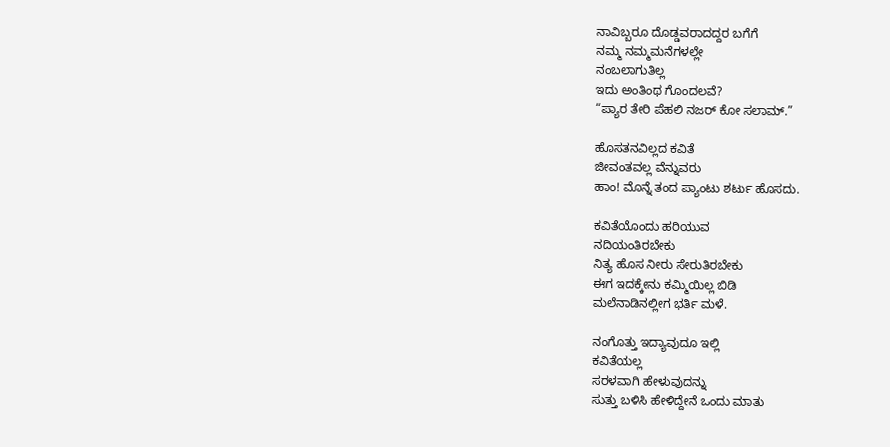ನಾವಿಬ್ಬರೂ ದೊಡ್ಡವರಾದದ್ದರ ಬಗೆಗೆ
ನಮ್ಮ ನಮ್ಮಮನೆಗಳಲ್ಲೇ
ನಂಬಲಾಗುತಿಲ್ಲ
ಇದು ಅಂತಿಂಥ ಗೊಂದಲವೆ?
“ಪ್ಯಾರ ತೇರಿ ಪೆಹಲಿ ನಜರ್ ಕೋ ಸಲಾಮ್.”

ಹೊಸತನವಿಲ್ಲದ ಕವಿತೆ
ಜೀವಂತವಲ್ಲ ವೆನ್ನುವರು
ಹಾಂ! ಮೊನ್ನೆ ತಂದ ಪ್ಯಾಂಟು ಶರ್ಟು ಹೊಸದು.

ಕವಿತೆಯೊಂದು ಹರಿಯುವ
ನದಿಯಂತಿರಬೇಕು
ನಿತ್ಯ ಹೊಸ ನೀರು ಸೇರುತಿರಬೇಕು
ಈಗ ಇದಕ್ಕೇನು ಕಮ್ಮಿಯಿಲ್ಲ ಬಿಡಿ
ಮಲೆನಾಡಿನಲ್ಲೀಗ ಭರ್ತಿ ಮಳೆ.

ನಂಗೊತ್ತು ಇದ್ಯಾವುದೂ ಇಲ್ಲಿ
ಕವಿತೆಯಲ್ಲ
ಸರಳವಾಗಿ ಹೇಳುವುದನ್ನು
ಸುತ್ತು ಬಳಿಸಿ ಹೇಳಿದ್ದೇನೆ ಒಂದು ಮಾತು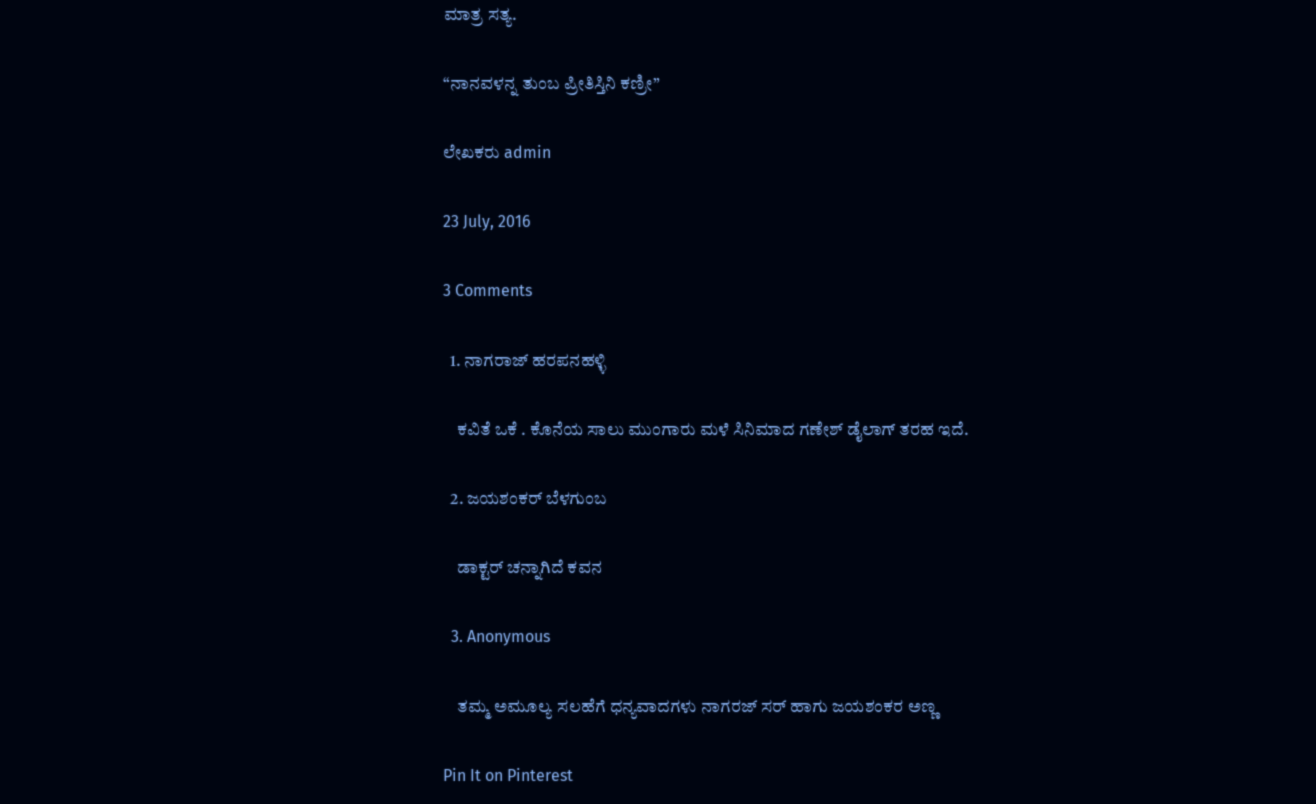ಮಾತ್ರ ಸತ್ಯ.

“ನಾನವಳನ್ನ ತುಂಬ ಪ್ರೀತಿಸ್ತಿನಿ ಕಣ್ರೀ”

ಲೇಖಕರು admin

23 July, 2016

3 Comments

  1. ನಾಗರಾಜ್ ಹರಪನಹಳ್ಳಿ

    ಕವಿತೆ ಒಕೆ . ಕೊನೆಯ ಸಾಲು ಮುಂಗಾರು ಮಳೆ ಸಿನಿಮಾದ ಗಣೇಶ್ ಡೈಲಾಗ್ ತರಹ ಇದೆ.

  2. ಜಯಶಂಕರ್ ಬೆಳಗುಂಬ

    ಡಾಕ್ಟರ್ ಚನ್ನಾಗಿದೆ ಕವನ

  3. Anonymous

    ತಮ್ಮ ಅಮೂಲ್ಯ ಸಲಹೆಗೆ ಧನ್ಯವಾದಗಳು ನಾಗರಜ್ ಸರ್ ಹಾಗು ಜಯಶಂಕರ ಅಣ್ಣ

Pin It on Pinterest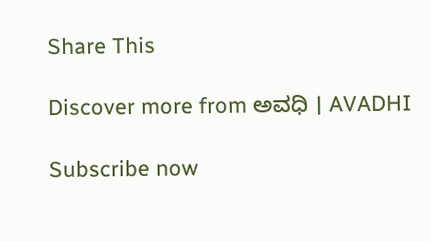Share This

Discover more from ಅವಧಿ । AVADHI

Subscribe now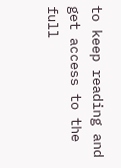to keep reading and get access to the full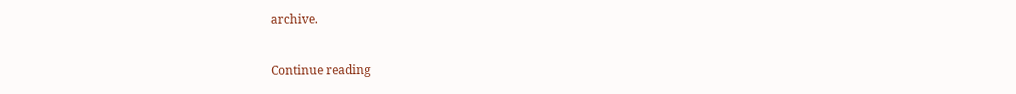archive.

Continue reading